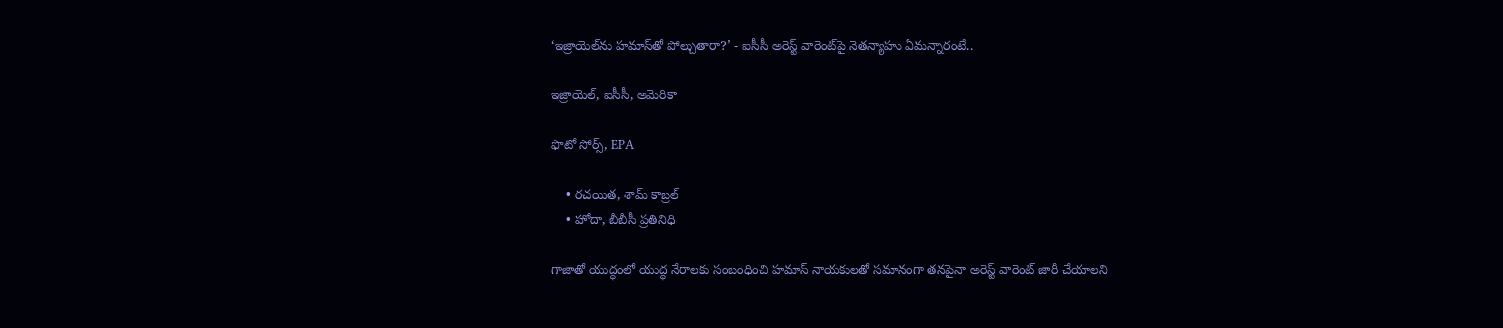‘ఇజ్రాయెల్‌ను హమాస్‌తో పోల్చుతారా?’ - ఐసీసీ అరెస్ట్ వారెంట్‌పై నెతన్యాహు ఏమన్నారంటే..

ఇజ్రాయెల్, ఐసీసీ, అమెరికా

ఫొటో సోర్స్, EPA

    • రచయిత, శామ్ కాబ్రల్
    • హోదా, బీబీసీ ప్రతినిధి

గాజాతో యుద్ధంలో యుద్ధ నేరాలకు సంబంధించి హమాస్ నాయకులతో సమానంగా తనపైనా అరెస్ట్ వారెంట్ జారీ చేయాలని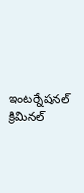ఇంటర్నేషనల్ క్రిమినల్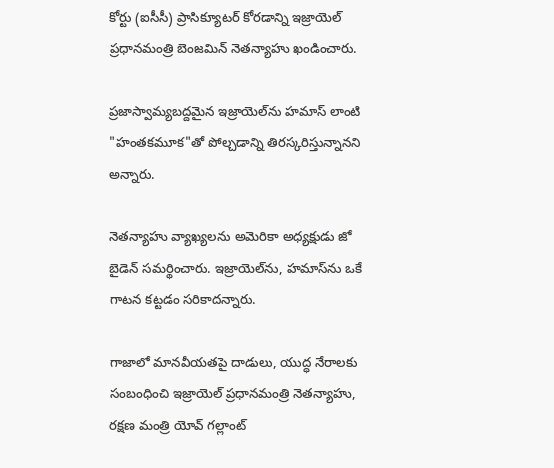కోర్టు (ఐసీసీ) ప్రాసిక్యూటర్ కోరడాన్ని ఇజ్రాయెల్ ప్రధానమంత్రి బెంజమిన్ నెతన్యాహు ఖండించారు.

ప్రజాస్వామ్యబద్దమైన ఇజ్రాయెల్‌ను హమాస్ లాంటి "హంతకమూక"తో పోల్చడాన్ని తిరస్కరిస్తున్నానని అన్నారు.

నెతన్యాహు వ్యాఖ్యలను అమెరికా అధ్యక్షుడు జో బైడెన్ సమర్థించారు. ఇజ్రాయెల్‌ను, హమాస్‌ను ఒకే గాటన కట్టడం సరికాదన్నారు.

గాజాలో మానవీయతపై దాడులు, యుద్ధ నేరాలకు సంబంధించి ఇజ్రాయెల్ ప్రధానమంత్రి నెతన్యాహు, రక్షణ మంత్రి యోవ్ గల్లాంట్‌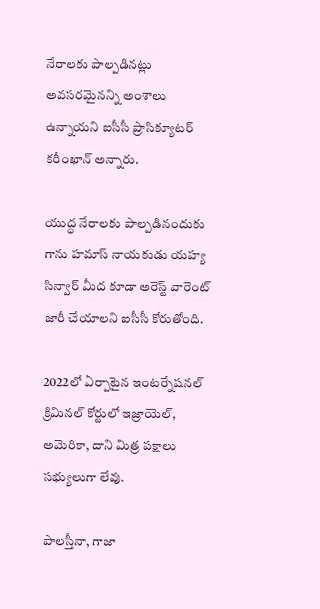నేరాలకు పాల్పడినట్లు అవసరమైనన్ని అంశాలు ఉన్నాయని ఐసీసీ ప్రాసిక్యూటర్ కరీంఖాన్ అన్నారు.

యుద్ధ నేరాలకు పాల్పడినందుకు గాను హమాస్ నాయకుడు యహ్య సిన్వార్‌ మీద కూడా అరెస్ట్ వారెంట్ జారీ చేయాలని ఐసీసీ కోరుతోంది.

2022లో ఏర్పాటైన ఇంటర్నేషనల్ క్రిమినల్ కోర్టులో ఇజ్రాయెల్, అమెరికా, దాని మిత్ర పక్షాలు సభ్యులుగా లేవు.

పాలస్తీనా, గాజా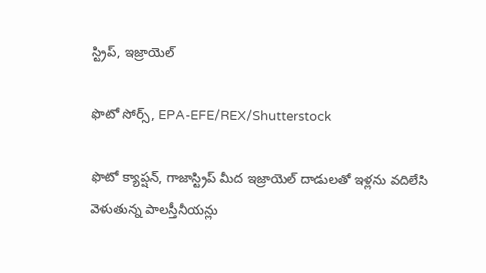స్ట్రిప్, ఇజ్రాయెల్

ఫొటో సోర్స్, EPA-EFE/REX/Shutterstock

ఫొటో క్యాప్షన్, గాజాస్ట్రిప్ మీద ఇజ్రాయెల్ దాడులతో ఇళ్లను వదిలేసి వెళుతున్న పాలస్తీనీయన్లు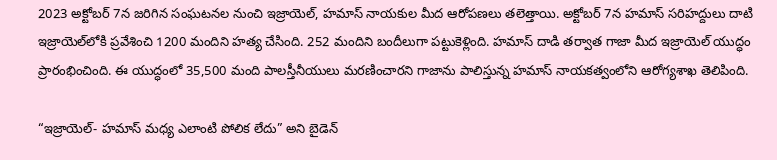2023 అక్టోబర్ 7న జరిగిన సంఘటనల నుంచి ఇజ్రాయెల్, హమాస్ నాయకుల మీద ఆరోపణలు తలెత్తాయి. అక్టోబర్ 7న హమాస్ సరిహద్దులు దాటి ఇజ్రాయెల్‌లోకి ప్రవేశించి 1200 మందిని హత్య చేసింది. 252 మందిని బందీలుగా పట్టుకెళ్లింది. హమాస్ దాడి తర్వాత గాజా మీద ఇజ్రాయెల్ యుద్ధం ప్రారంభించింది. ఈ యుద్ధంలో 35,500 మంది పాలస్తీనీయులు మరణించారని గాజాను పాలిస్తున్న హమాస్ నాయకత్వంలోని ఆరోగ్యశాఖ తెలిపింది.

“ఇజ్రాయెల్- హమాస్ మధ్య ఎలాంటి పోలిక లేదు” అని బైడెన్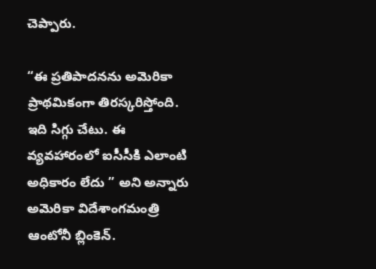చెప్పారు.

“ఈ ప్రతిపాదనను అమెరికా ప్రాథమికంగా తిరస్కరిస్తోంది. ఇది సిగ్గు చేటు. ఈ వ్యవహారంలో ఐసీసీకి ఎలాంటి అధికారం లేదు ” అని అన్నారు అమెరికా విదేశాంగమంత్రి ఆంటోనీ బ్లింకెన్.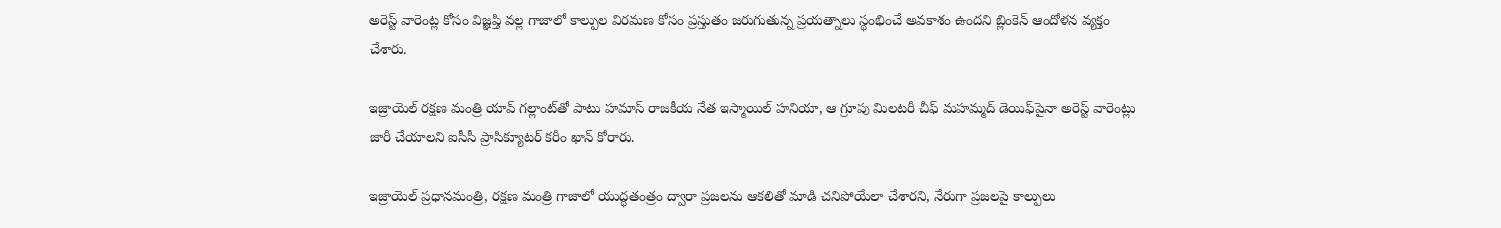అరెస్ట్ వారెంట్ల కోసం విజ్ఞప్తి వల్ల గాజాలో కాల్పుల విరమణ కోసం ప్రస్తుతం జరుగుతున్న ప్రయత్నాలు స్థంభించే అవకాశం ఉందని బ్లింకెన్ ఆందోళన వ్యక్తం చేశారు.

ఇజ్రాయెల్ రక్షణ మంత్రి యావ్ గల్లాంట్‌తో పాటు హమాస్ రాజకీయ నేత ఇస్మాయిల్ హనియా, ఆ గ్రూపు మిలటరీ చీఫ్ మహమ్మద్ డెయిఫ్‌పైనా అరెస్ట్ వారెంట్లు జారీ చేయాలని ఐసీసీ ప్రాసిక్యూటర్ కరీం ఖాన్ కోరారు.

ఇజ్రాయెల్ ప్రధానమంత్రి, రక్షణ మంత్రి గాజాలో యుద్ధతంత్రం ద్వారా ప్రజలను ఆకలితో మాడి చనిపోయేలా చేశారని, నేరుగా ప్రజలపై కాల్పులు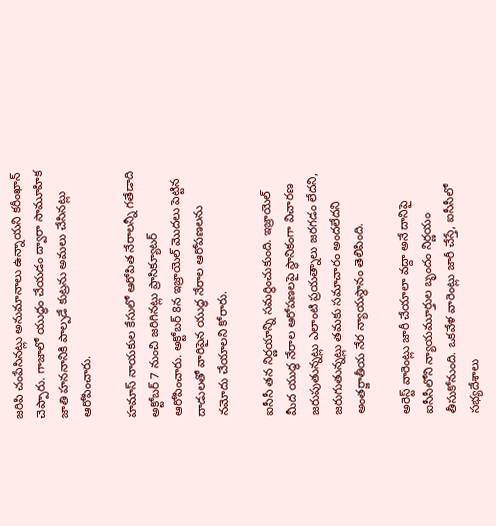జరిపి చంపేసినట్లు అనుమానాలు ఉన్నాయని కరీంఖాన్ చెప్పారు. గాజాలో యుద్ధం చేయడం ద్వారా సామూహిక జాతి హననానికి పాల్పడే కుట్రను అమలు చేసినట్లు ఆరోపించారు.

హమాస్ నాయకుల కేసులో ఆరోపిత నేరాలన్నీ గతేడాది అక్టోబర్ 7 నుంచి జరిగినట్లు ప్రాసిక్యూటర్ ఆరోపించారు. అక్టోబర్ 8న ఇజ్రాయెల్ మొదలు పెట్టిన దాడులతో వారిపైన యుద్ధ నేరాల ఆరోపణలను నమోదు చేయాలని కోరారు.

ఐసీసీ తన నిర్ణయాన్ని సమర్థించుకుంది. ఇజ్రాయెల్ మీద యుద్ధ నేరాల ఆరోపణలపై స్థానికంగా విచారణ జరుపుతున్నట్లు ఎలాంటి ప్రయత్నాలు జరగడం లేదని, జరుగుతున్నట్లు తమకు సమాచారం అందలేదని అంతర్జాతీయ నేర న్యాయస్థానం తెలిపింది.

అరెస్ట్ వారెంట్లు జారీ చేయాలా వద్దా అనే దానిపై ఐసీసీలోని న్యాయమూర్తుల బృందం నిర్ణయం తీసుకోనుంది. ఒకవేళ వారెంట్లు జారీ చేస్తే, ఐసీసీలో సభ్యదేశాలు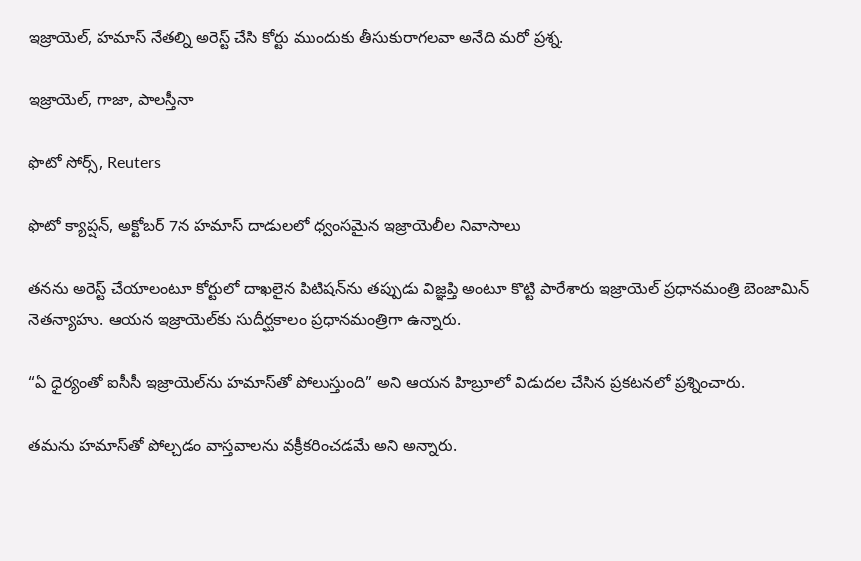ఇజ్రాయెల్, హమాస్ నేతల్ని అరెస్ట్ చేసి కోర్టు ముందుకు తీసుకురాగలవా అనేది మరో ప్రశ్న.

ఇజ్రాయెల్, గాజా, పాలస్తీనా

ఫొటో సోర్స్, Reuters

ఫొటో క్యాప్షన్, అక్టోబర్ 7న హమాస్ దాడులలో ధ్వంసమైన ఇజ్రాయెలీల నివాసాలు

తనను అరెస్ట్ చేయాలంటూ కోర్టులో దాఖలైన పిటిషన్‌ను తప్పుడు విజ్ఞప్తి అంటూ కొట్టి పారేశారు ఇజ్రాయెల్ ప్రధానమంత్రి బెంజామిన్ నెతన్యాహు. ఆయన ఇజ్రాయెల్‌కు సుదీర్ఘకాలం ప్రధానమంత్రిగా ఉన్నారు.

“ఏ ధైర్యంతో ఐసీసీ ఇజ్రాయెల్‌ను హమాస్‌తో పోలుస్తుంది” అని ఆయన హిబ్రూలో విడుదల చేసిన ప్రకటనలో ప్రశ్నించారు.

తమను హమాస్‌తో పోల్చడం వాస్తవాలను వక్రీకరించడమే అని అన్నారు.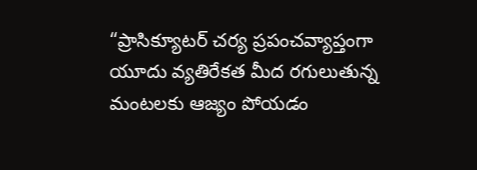“ప్రాసిక్యూటర్ చర్య ప్రపంచవ్యాప్తంగా యూదు వ్యతిరేకత మీద రగులుతున్న మంటలకు ఆజ్యం పోయడం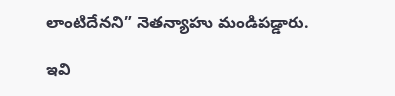లాంటిదేనని” నెతన్యాహు మండిపడ్డారు.

ఇవి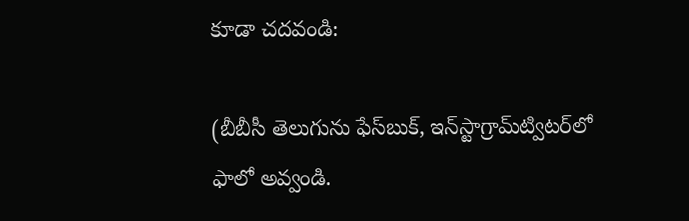కూడా చదవండి:

(బీబీసీ తెలుగును ఫేస్‌బుక్, ఇన్‌స్టాగ్రామ్‌ట్విటర్‌లో ఫాలో అవ్వండి.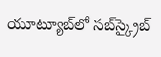యూట్యూబ్‌లో సబ్‌స్క్రైబ్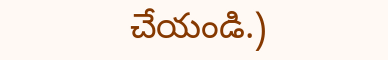చేయండి.)